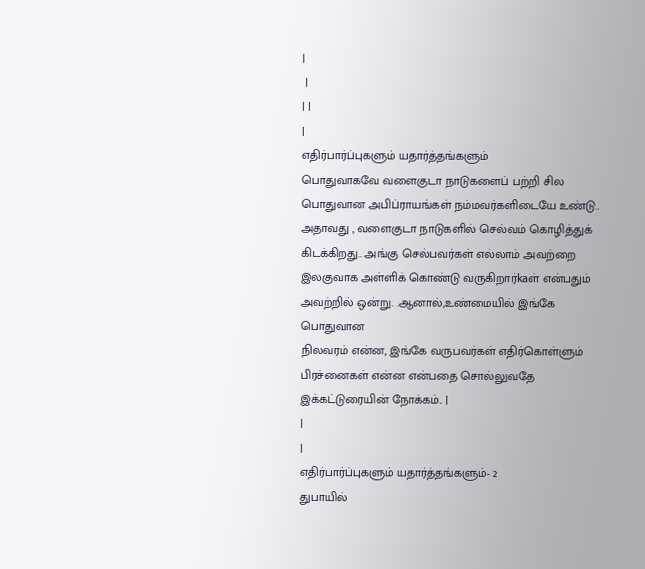|
 |
| |
|
எதிர்பார்ப்புகளும் யதார்த்தங்களும்
பொதுவாகவே வளைகுடா நாடுகளைப் பற்றி சில பொதுவான அபிப்ராயங்கள் நம்மவர்களிடையே உண்டு.. அதாவது , வளைகுடா நாடுகளில் செல்வம் கொழித்துக் கிடக்கிறது.. அங்கு செல்பவர்கள் எல்லாம் அவற்றை இலகுவாக அள்ளிக் கொண்டு வருகிறார்kaள் என்பதும் அவற்றில் ஒன்று. .ஆனால்,உண்மையில் இங்கே பொதுவான
நிலவரம் என்ன, இங்கே வருபவர்கள் எதிர்கொள்ளும் பிரச்னைகள் என்ன என்பதை சொல்லுவதே இக்கட்டுரையின் நோக்கம்.. |
|
|
எதிர்பார்ப்புகளும் யதார்த்தங்களும்- 2
துபாயில்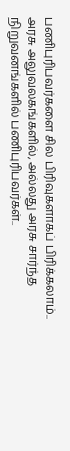பணிபுரிபவர்களை சில பிரிவுகளாகப் பிரிக்கலாம்.. அரசு அலுவலகங்களில், அல்லது அரசு சார்ந்த நிறுவனங்களில் பணிபுரிபவர்கள்..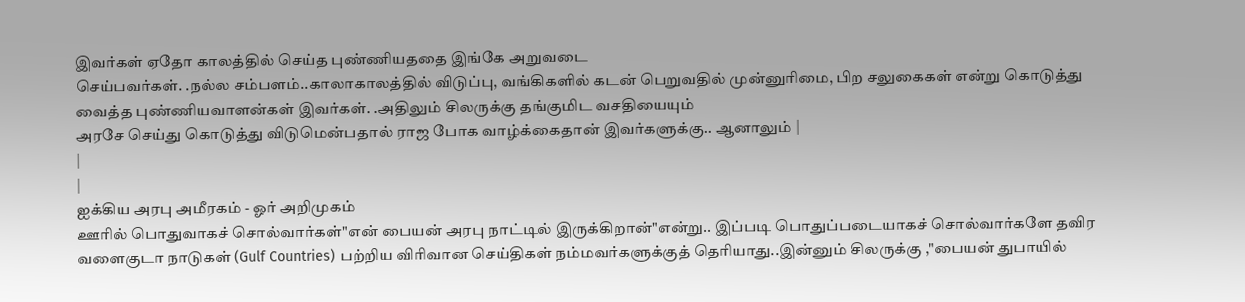இவர்கள் ஏதோ காலத்தில் செய்த புண்ணியததை இங்கே அறுவடை
செய்பவர்கள். .நல்ல சம்பளம்..காலாகாலத்தில் விடுப்பு, வங்கிகளில் கடன் பெறுவதில் முன்னுரிமை, பிற சலுகைகள் என்று கொடுத்து வைத்த புண்ணியவாளன்கள் இவர்கள். .அதிலும் சிலருக்கு தங்குமிட வசதியையும்
அரசே செய்து கொடுத்து விடுமென்பதால் ராஜ போக வாழ்க்கைதான் இவர்களுக்கு.. ஆனாலும் |
|
|
ஐக்கிய அரபு அமீரகம் - ஓர் அறிமுகம்
ஊரில் பொதுவாகச் சொல்வார்கள்"என் பையன் அரபு நாட்டில் இருக்கிறான்"என்று.. இப்படி பொதுப்படையாகச் சொல்வார்களே தவிர வளைகுடா நாடுகள் (Gulf Countries) பற்றிய விரிவான செய்திகள் நம்மவர்களுக்குத் தெரியாது..இன்னும் சிலருக்கு ,"பையன் துபாயில்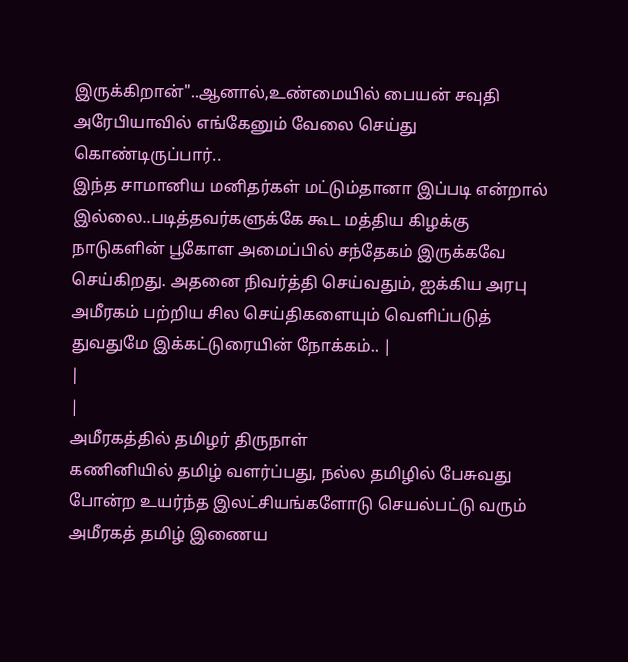இருக்கிறான்"..ஆனால்,உண்மையில் பையன் சவுதி அரேபியாவில் எங்கேனும் வேலை செய்து கொண்டிருப்பார்..
இந்த சாமானிய மனிதர்கள் மட்டும்தானா இப்படி என்றால் இல்லை..படித்தவர்களுக்கே கூட மத்திய கிழக்கு நாடுகளின் பூகோள அமைப்பில் சந்தேகம் இருக்கவே செய்கிறது. அதனை நிவர்த்தி செய்வதும், ஐக்கிய அரபு அமீரகம் பற்றிய சில செய்திகளையும் வெளிப்படுத் துவதுமே இக்கட்டுரையின் நோக்கம்.. |
|
|
அமீரகத்தில் தமிழர் திருநாள்
கணினியில் தமிழ் வளர்ப்பது, நல்ல தமிழில் பேசுவது போன்ற உயர்ந்த இலட்சியங்களோடு செயல்பட்டு வரும் அமீரகத் தமிழ் இணைய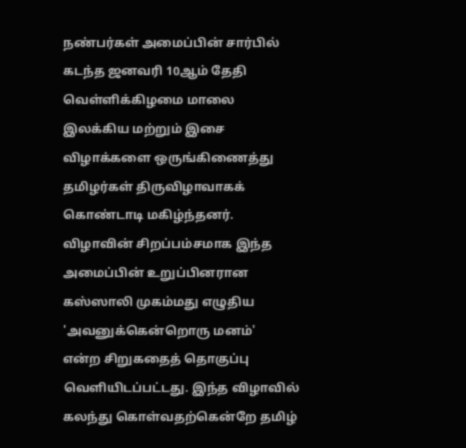நண்பர்கள் அமைப்பின் சார்பில் கடந்த ஜனவரி 10ஆம் தேதி வெள்ளிக்கிழமை மாலை
இலக்கிய மற்றும் இசை விழாக்களை ஒருங்கிணைத்து தமிழர்கள் திருவிழாவாகக் கொண்டாடி மகிழ்ந்தனர்.
விழாவின் சிறப்பம்சமாக இந்த அமைப்பின் உறுப்பினரான கஸ்ஸாலி முகம்மது எழுதிய 'அவனுக்கென்றொரு மனம்'
என்ற சிறுகதைத் தொகுப்பு வெளியிடப்பட்டது. இந்த விழாவில் கலந்து கொள்வதற்கென்றே தமிழ்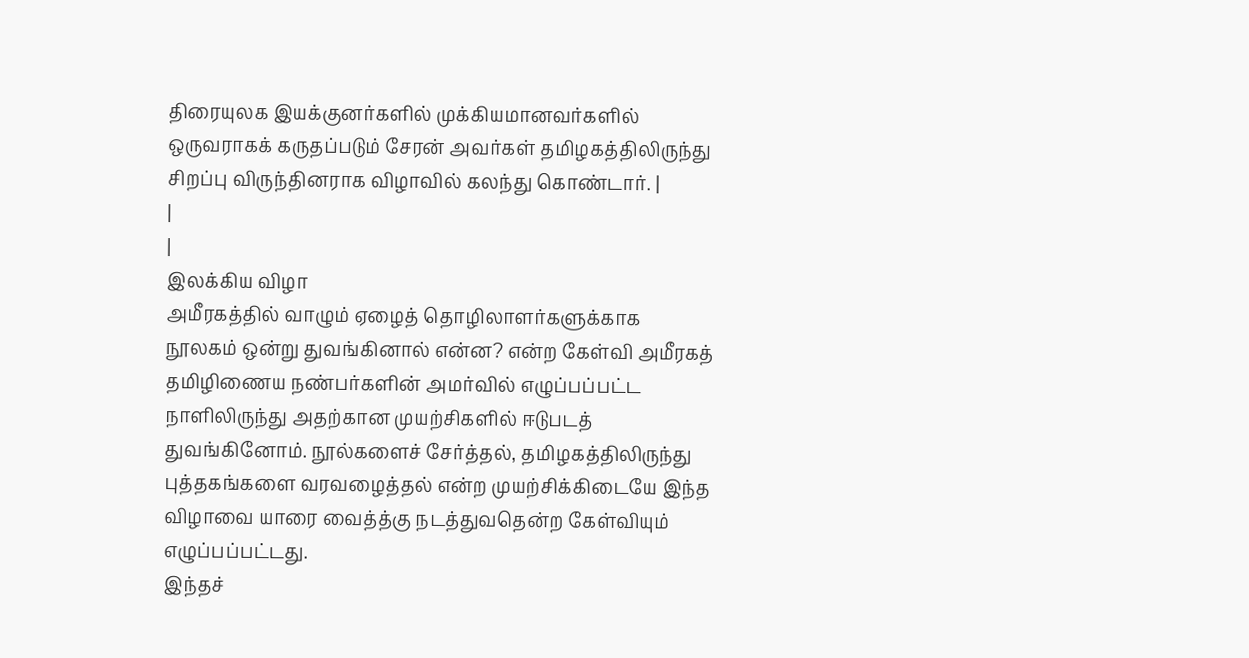திரையுலக இயக்குனர்களில் முக்கியமானவர்களில் ஒருவராகக் கருதப்படும் சேரன் அவர்கள் தமிழகத்திலிருந்து சிறப்பு விருந்தினராக விழாவில் கலந்து கொண்டார். |
|
|
இலக்கிய விழா
அமீரகத்தில் வாழும் ஏழைத் தொழிலாளர்களுக்காக நூலகம் ஒன்று துவங்கினால் என்ன? என்ற கேள்வி அமீரகத் தமிழிணைய நண்பர்களின் அமர்வில் எழுப்பப்பட்ட நாளிலிருந்து அதற்கான முயற்சிகளில் ஈடுபடத் துவங்கினோம். நூல்களைச் சேர்த்தல், தமிழகத்திலிருந்து புத்தகங்களை வரவழைத்தல் என்ற முயற்சிக்கிடையே இந்த விழாவை யாரை வைத்த்கு நடத்துவதென்ற கேள்வியும் எழுப்பப்பட்டது.
இந்தச்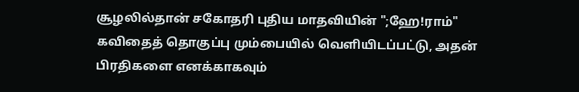சூழலில்தான் சகோதரி புதிய மாதவியின் ";ஹே!ராம்" கவிதைத் தொகுப்பு மும்பையில் வெளியிடப்பட்டு, அதன் பிரதிகளை எனக்காகவும்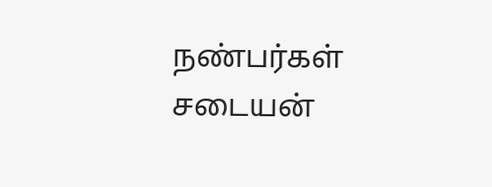நண்பர்கள் சடையன்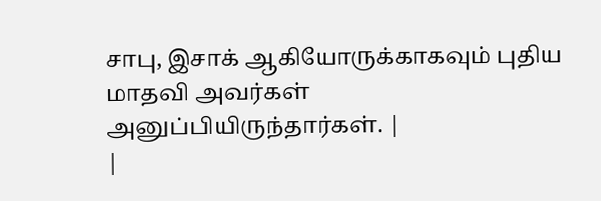சாபு, இசாக் ஆகியோருக்காகவும் புதிய மாதவி அவர்கள் அனுப்பியிருந்தார்கள். |
|